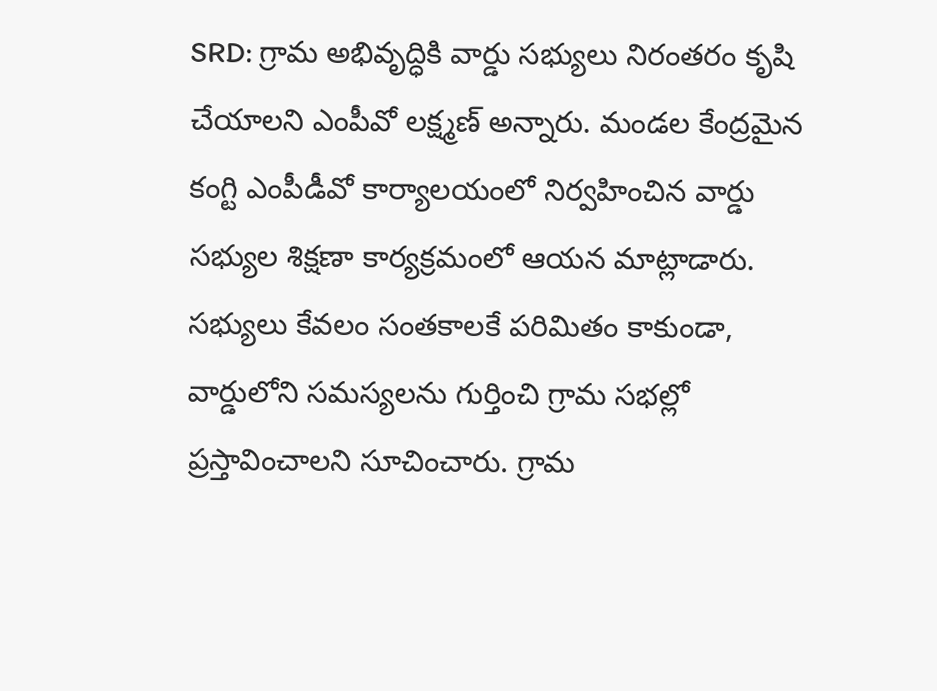SRD: గ్రామ అభివృద్ధికి వార్డు సభ్యులు నిరంతరం కృషి చేయాలని ఎంపీవో లక్ష్మణ్ అన్నారు. మండల కేంద్రమైన కంగ్టి ఎంపీడీవో కార్యాలయంలో నిర్వహించిన వార్డు సభ్యుల శిక్షణా కార్యక్రమంలో ఆయన మాట్లాడారు. సభ్యులు కేవలం సంతకాలకే పరిమితం కాకుండా, వార్డులోని సమస్యలను గుర్తించి గ్రామ సభల్లో ప్రస్తావించాలని సూచించారు. గ్రామ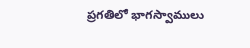ప్రగతిలో భాగస్వాములు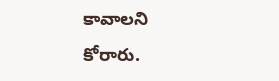కావాలని కోరారు.